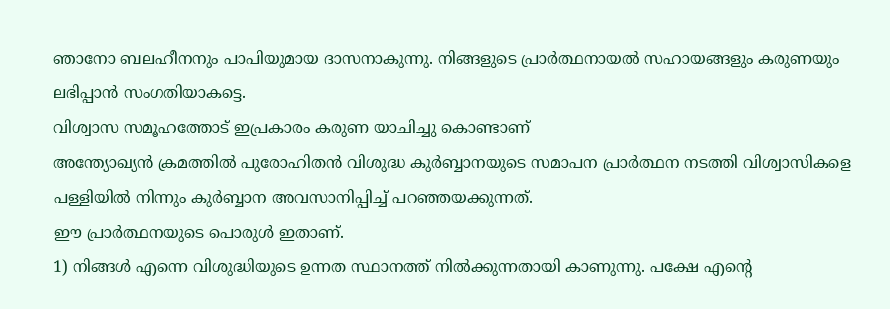ഞാനോ ബലഹീനനും പാപിയുമായ ദാസനാകുന്നു. നിങ്ങളുടെ പ്രാർത്ഥനായൽ സഹായങ്ങളും കരുണയും ലഭിപ്പാൻ സംഗതിയാകട്ടെ.
വിശ്വാസ സമൂഹത്തോട് ഇപ്രകാരം കരുണ യാചിച്ചു കൊണ്ടാണ്
അന്ത്യോഖ്യൻ ക്രമത്തിൽ പുരോഹിതൻ വിശുദ്ധ കുർബ്ബാനയുടെ സമാപന പ്രാർത്ഥന നടത്തി വിശ്വാസികളെ പള്ളിയിൽ നിന്നും കുർബ്ബാന അവസാനിപ്പിച്ച് പറഞ്ഞയക്കുന്നത്.
ഈ പ്രാർത്ഥനയുടെ പൊരുൾ ഇതാണ്.
1) നിങ്ങൾ എന്നെ വിശുദ്ധിയുടെ ഉന്നത സ്ഥാനത്ത് നിൽക്കുന്നതായി കാണുന്നു. പക്ഷേ എൻ്റെ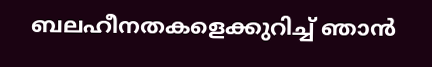ബലഹീനതകളെക്കുറിച്ച് ഞാൻ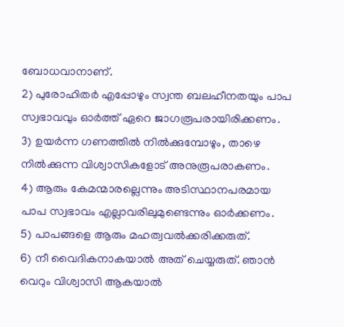ബോധവാനാണ്.
2) പുരോഹിതർ എപ്പോഴും സ്വന്ത ബലഹീനതയും പാപ സ്വഭാവവും ഓർത്ത് ഏറെ ജാഗരൂപരായിരിക്കണം.
3) ഉയർന്ന ഗണത്തിൽ നിൽക്കുമ്പോഴും, താഴെ നിൽക്കുന്ന വിശ്വാസികളോട് അനുരൂപരാകണം.
4) ആരും കേമന്മാരല്ലെന്നും അടിസ്ഥാനപരമായ പാപ സ്വഭാവം എല്ലാവരിലുമുണ്ടെന്നും ഓർക്കണം.
5) പാപങ്ങളെ ആരും മഹത്വവൽക്കരിക്കരുത്.
6) നീ വൈദികനാകയാൽ അത് ചെയ്യരുത്. ഞാൻ വെറും വിശ്വാസി ആകയാൽ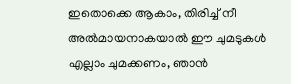ഇതൊക്കെ ആകാം, തിരിച്ച് നീ അൽമായനാകയാൽ ഈ ചുമടുകൾ എല്ലാം ചുമക്കണം, ഞാൻ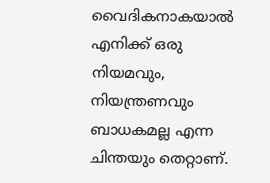വൈദികനാകയാൽ എനിക്ക് ഒരു നിയമവും, നിയന്ത്രണവും ബാധകമല്ല എന്ന ചിന്തയും തെറ്റാണ്.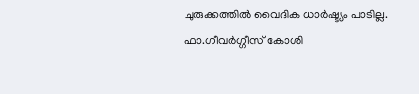ചുരുക്കത്തിൽ വൈദിക ധാർഷ്ട്യം പാടില്ല.
ഫാ.ഗീവർഗ്ഗീസ് കോശി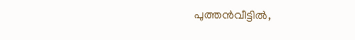പുത്തൻവീട്ടിൽ,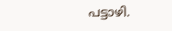പട്ടാഴി.